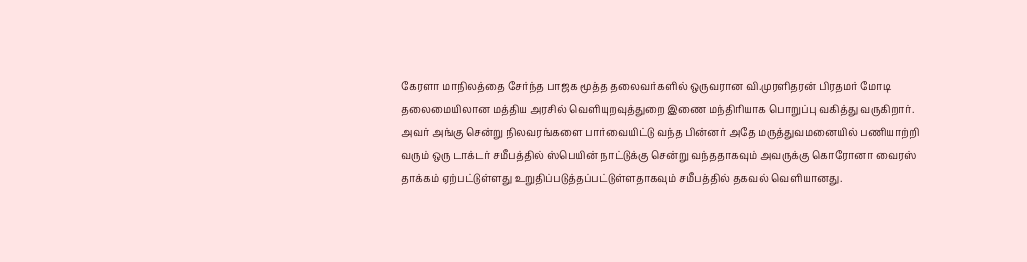கேரளா மாநிலத்தை சேர்ந்த பாஜக மூத்த தலைவர்களில் ஒருவரான வி.முரளிதரன் பிரதமர் மோடி தலைமையிலான மத்திய அரசில் வெளியுறவுத்துறை இணை மந்திரியாக பொறுப்பு வகித்து வருகிறார்.
அவர் அங்கு சென்று நிலவரங்களை பார்வையிட்டு வந்த பின்னர் அதே மருத்துவமனையில் பணியாற்றி வரும் ஒரு டாக்டர் சமீபத்தில் ஸ்பெயின் நாட்டுக்கு சென்று வந்ததாகவும் அவருக்கு கொரோனா வைரஸ் தாக்கம் ஏற்பட்டுள்ளது உறுதிப்படுத்தப்பட்டுள்ளதாகவும் சமீபத்தில் தகவல் வெளியானது.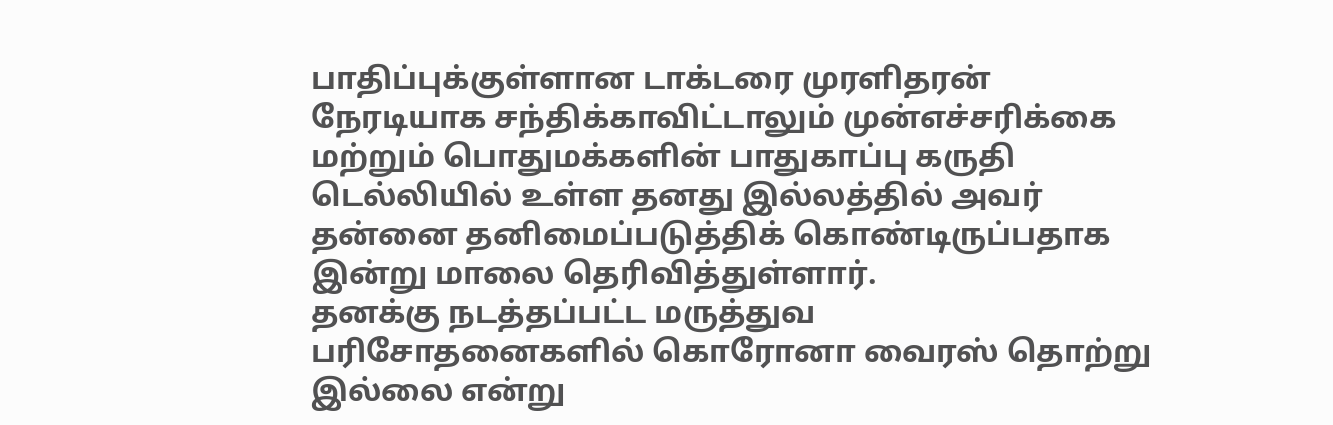பாதிப்புக்குள்ளான டாக்டரை முரளிதரன் நேரடியாக சந்திக்காவிட்டாலும் முன்எச்சரிக்கை மற்றும் பொதுமக்களின் பாதுகாப்பு கருதி டெல்லியில் உள்ள தனது இல்லத்தில் அவர் தன்னை தனிமைப்படுத்திக் கொண்டிருப்பதாக இன்று மாலை தெரிவித்துள்ளார்.
தனக்கு நடத்தப்பட்ட மருத்துவ பரிசோதனைகளில் கொரோனா வைரஸ் தொற்று இல்லை என்று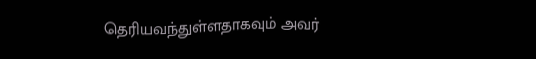தெரியவந்துள்ளதாகவும் அவர்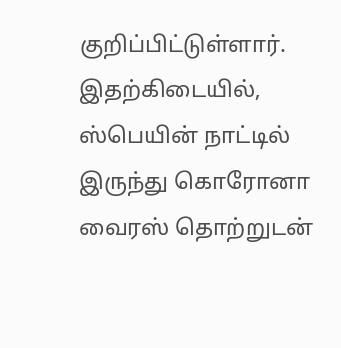குறிப்பிட்டுள்ளார்.
இதற்கிடையில், ஸ்பெயின் நாட்டில் இருந்து கொரோனா வைரஸ் தொற்றுடன்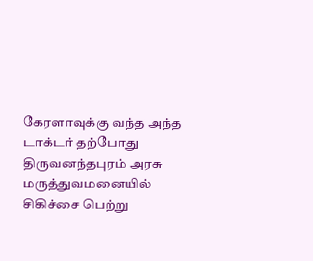கேரளாவுக்கு வந்த அந்த டாக்டர் தற்போது திருவனந்தபுரம் அரசு மருத்துவமனையில் சிகிச்சை பெற்று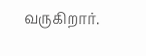வருகிறார்.